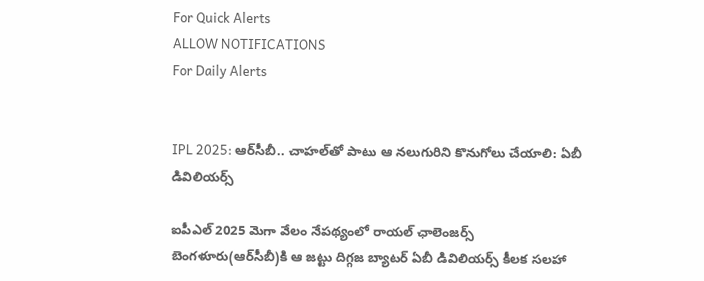For Quick Alerts
ALLOW NOTIFICATIONS
For Daily Alerts


IPL 2025: ఆర్‌సీబీ.. చాహల్‌తో పాటు ఆ నలుగురిని కొనుగోలు చేయాలి: ఏబీ డివిలియర్స్

ఐపీఎల్ 2025 మెగా వేలం నేపథ్యంలో రాయల్ ఛాలెంజర్స్ బెంగళూరు(ఆర్‌సీబీ)కి ఆ జట్టు దిగ్గజ బ్యాటర్ ఏబీ డివిలియర్స్ కీలక సలహా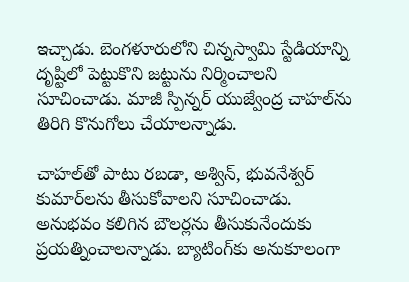ఇచ్చాడు. బెంగళూరులోని చిన్నస్వామి స్టేడియాన్ని దృష్టిలో పెట్టుకొని జట్టును నిర్మించాలని సూచించాడు. మాజీ స్పిన్నర్ యుజ్వేంద్ర చాహల్‌ను తిరిగి కొనుగోలు చేయాలన్నాడు.

చాహల్‌తో పాటు రబడా, అశ్విన్, భువనేశ్వర్ కుమార్‌లను తీసుకోవాలని సూచించాడు. అనుభవం కలిగిన బౌలర్లను తీసుకునేందుకు ప్రయత్నించాలన్నాడు. బ్యాటింగ్‌కు అనుకూలంగా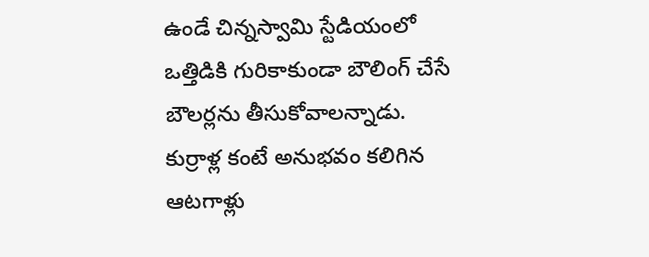ఉండే చిన్నస్వామి స్టేడియంలో ఒత్తిడికి గురికాకుండా బౌలింగ్ చేసే బౌలర్లను తీసుకోవాలన్నాడు. కుర్రాళ్ల కంటే అనుభవం కలిగిన ఆటగాళ్లు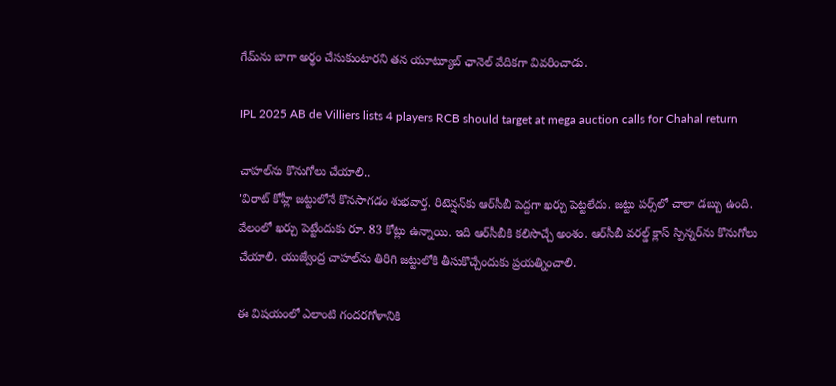గేమ్‌ను బాగా అర్థం చేసుకుంటారని తన యూట్యూబ్ ఛానెల్ వేదికగా వివరించాడు.

IPL 2025 AB de Villiers lists 4 players RCB should target at mega auction calls for Chahal return

చాహల్‌ను కొనుగోలు చేయాలి..
'విరాట్ కోహ్లీ జట్టులోనే కొనసాగడం శుభవార్త. రిటెన్షన్‌కు ఆర్‌‌సీబీ పెద్దగా ఖర్చు పెట్టలేదు. జట్టు పర్స్‌లో చాలా డబ్బు ఉంది. వేలంలో ఖర్చు పెట్టేందుకు రూ. 83 కోట్లు ఉన్నాయి. ఇది ఆర్‌సీబీకి కలిసొచ్చే అంశం. ఆర్‌సీబీ వరల్డ్ క్లాస్ స్పిన్నర్‌ను కొనుగోలు చేయాలి. యుజ్వేంద్ర చాహల్‌ను తిరిగి జట్టులోకి తీసుకొచ్చేందుకు ప్రయత్నించాలి.

ఈ విషయంలో ఎలాంటి గందరగోళానికి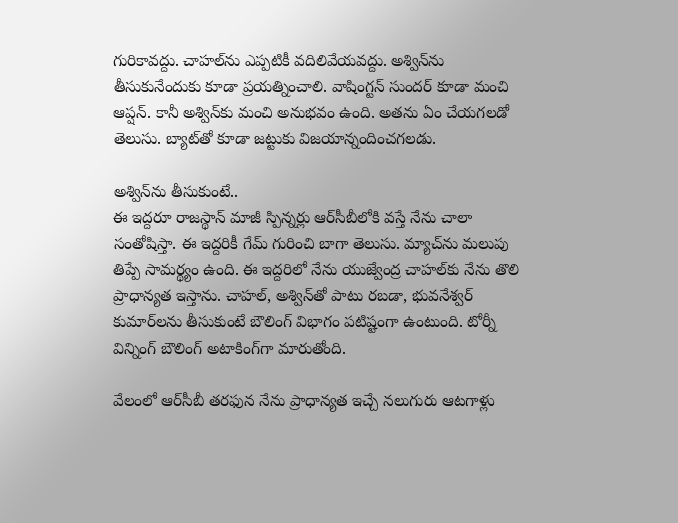గురికావద్దు. చాహల్‌ను ఎప్పటికీ వదిలివేయవద్దు. అశ్విన్‌ను తీసుకునేందుకు కూడా ప్రయత్నించాలి. వాషింగ్టన్ సుందర్ కూడా మంచి ఆప్షన్. కానీ అశ్విన్‌కు మంచి అనుభవం ఉంది. అతను ఏం చేయగలడో తెలుసు. బ్యాట్‌తో కూడా జట్టుకు విజయాన్నందించగలడు.

అశ్విన్‌ను తీసుకుంటే..
ఈ ఇద్దరూ రాజస్థాన్ మాజీ స్పిన్నర్లు ఆర్‌సీబీలోకి వస్తే నేను చాలా సంతోషిస్తా. ఈ ఇద్దరికీ గేమ్ గురించి బాగా తెలుసు. మ్యాచ్‌ను మలుపు తిప్పే సామర్థ్యం ఉంది. ఈ ఇద్దరిలో నేను యుజ్వేంద్ర చాహల్‌‌కు నేను తొలి ప్రాధాన్యత ఇస్తాను. చాహల్, అశ్విన్‌తో పాటు రబడా, భువనేశ్వర్ కుమార్‌లను తీసుకుంటే బౌలింగ్ విభాగం పటిష్టంగా ఉంటుంది. టోర్నీ విన్నింగ్ బౌలింగ్ అటాకింగ్‌గా మారుతోంది.

వేలంలో ఆర్‌సీబీ తరఫున నేను ప్రాధాన్యత ఇచ్చే నలుగురు ఆటగాళ్లు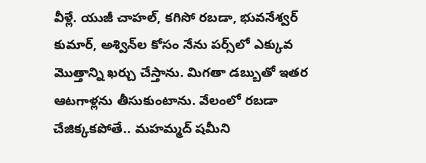వీళ్లే. యుజీ చాహల్, కగిసో రబడా, భువనేశ్వర్ కుమార్, అశ్విన్‌ల కోసం నేను పర్స్‌లో ఎక్కువ మొత్తాన్ని ఖర్చు చేస్తాను. మిగతా డబ్బుతో ఇతర ఆటగాళ్లను తీసుకుంటాను. వేలంలో రబడా చేజిక్కకపోతే.. మహమ్మద్ షమీని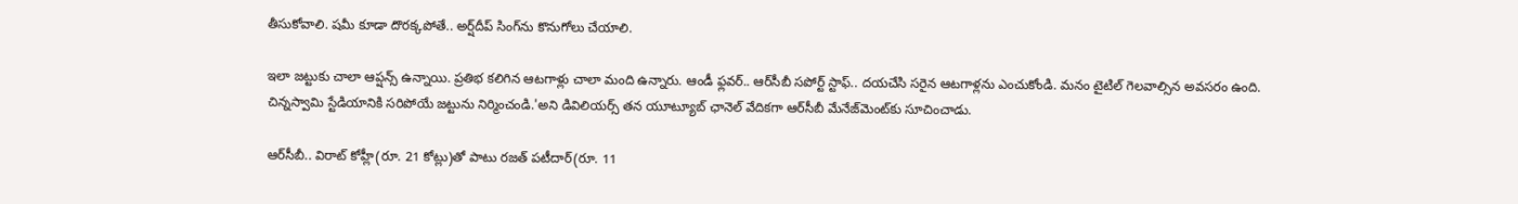తీసుకోవాలి. షమీ కూడా దొరక్కపోతే.. అర్ష్‌దీప్ సింగ్‌ను కొనుగోలు చేయాలి.

ఇలా జట్టుకు చాలా ఆప్షన్స్ ఉన్నాయి. ప్రతిభ కలిగిన ఆటగాళ్లు చాలా మంది ఉన్నారు. ఆండీ ఫ్లవర్.. ఆర్‌సీబీ సపోర్ట్ స్టాఫ్.. దయచేసి సరైన ఆటగాళ్లను ఎంచుకోండి. మనం టైటిల్ గెలవాల్సిన అవసరం ఉంది. చిన్నస్వామి స్టేడియానికి సరిపోయే జట్టును నిర్మించండి.'అని డివిలియర్స్ తన యూట్యూబ్ ఛానెల్ వేదికగా ఆర్‌సీబీ మేనేజ్‌మెంట్‌కు సూచించాడు.

ఆర్‌సీబీ.. విరాట్ కోహ్లీ(రూ. 21 కోట్లు)తో పాటు రజత్ పటీదార్(రూ. 11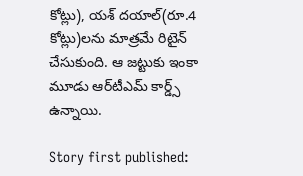కోట్లు), యశ్ దయాల్(రూ.4 కోట్లు)లను మాత్రమే రిటైన్ చేసుకుంది. ఆ జట్టుకు ఇంకా మూడు ఆర్‌టీఎమ్ కార్డ్స్ ఉన్నాయి.

Story first published: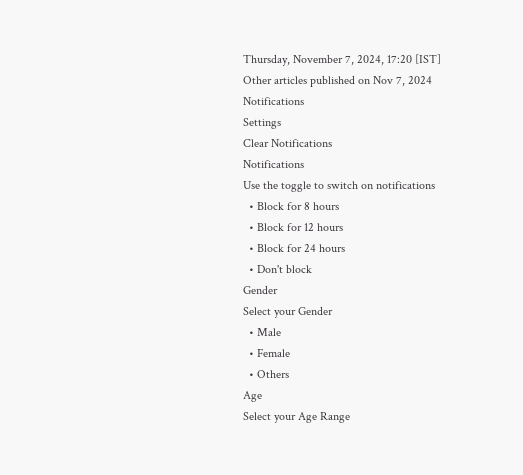Thursday, November 7, 2024, 17:20 [IST]
Other articles published on Nov 7, 2024
Notifications
Settings
Clear Notifications
Notifications
Use the toggle to switch on notifications
  • Block for 8 hours
  • Block for 12 hours
  • Block for 24 hours
  • Don't block
Gender
Select your Gender
  • Male
  • Female
  • Others
Age
Select your Age Range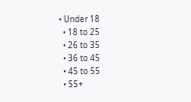• Under 18
  • 18 to 25
  • 26 to 35
  • 36 to 45
  • 45 to 55
  • 55+